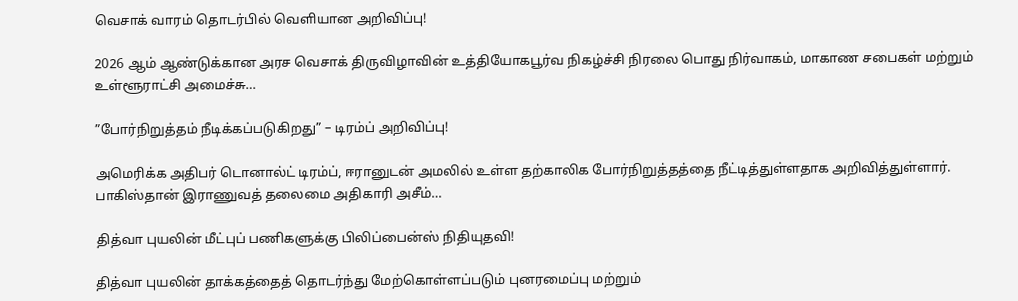வெசாக் வாரம் தொடர்பில் வெளியான அறிவிப்பு!

2026 ஆம் ஆண்டுக்கான அரச வெசாக் திருவிழாவின் உத்தியோகபூர்வ நிகழ்ச்சி நிரலை பொது நிர்வாகம், மாகாண சபைகள் மற்றும் உள்ளூராட்சி அமைச்சு…

”போர்நிறுத்தம் நீடிக்கப்படுகிறது” – டிரம்ப் அறிவிப்பு!

அமெரிக்க அதிபர் டொனால்ட் டிரம்ப், ஈரானுடன் அமலில் உள்ள தற்காலிக போர்நிறுத்தத்தை நீட்டித்துள்ளதாக அறிவித்துள்ளார். பாகிஸ்தான் இராணுவத் தலைமை அதிகாரி அசீம்…

தித்வா புயலின் மீட்புப் பணிகளுக்கு பிலிப்பைன்ஸ் நிதியுதவி!

தித்வா புயலின் தாக்கத்தைத் தொடர்ந்து மேற்கொள்ளப்படும் புனரமைப்பு மற்றும்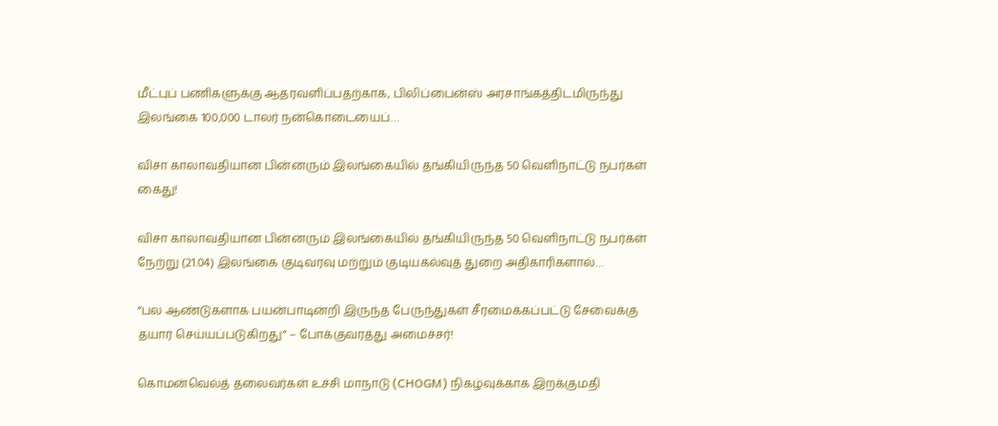மீட்புப் பணிகளுக்கு ஆதரவளிப்பதற்காக, பிலிப்பைன்ஸ் அரசாங்கத்திடமிருந்து இலங்கை 100,000 டாலர் நன்கொடையைப்…

விசா காலாவதியான பின்னரும் இலங்கையில் தங்கியிருந்த 50 வெளிநாட்டு நபர்கள் கைது!

விசா காலாவதியான பின்னரும் இலங்கையில் தங்கியிருந்த 50 வெளிநாட்டு நபர்கள் நேற்று (21.04) இலங்கை குடிவரவு மற்றும் குடியகல்வுத் துறை அதிகாரிகளால்…

”பல ஆண்டுகளாக பயன்பாடின்றி இருந்த பேருந்துகள் சீரமைக்கப்பட்டு சேவைக்கு தயார் செய்யப்படுகிறது” – போக்குவரத்து அமைச்சர்!

கொமன்வெல்த் தலைவர்கள் உச்சி மாநாடு (CHOGM) நிகழ்வுக்காக இறக்குமதி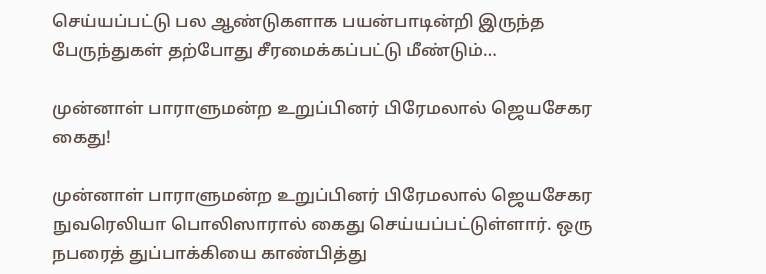செய்யப்பட்டு பல ஆண்டுகளாக பயன்பாடின்றி இருந்த பேருந்துகள் தற்போது சீரமைக்கப்பட்டு மீண்டும்…

முன்னாள் பாராளுமன்ற உறுப்பினர் பிரேமலால் ஜெயசேகர கைது!

முன்னாள் பாராளுமன்ற உறுப்பினர் பிரேமலால் ஜெயசேகர நுவரெலியா பொலிஸாரால் கைது செய்யப்பட்டுள்ளார். ஒரு நபரைத் துப்பாக்கியை காண்பித்து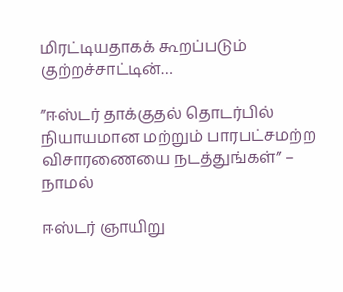மிரட்டியதாகக் கூறப்படும் குற்றச்சாட்டின்…

”ஈஸ்டர் தாக்குதல் தொடர்பில் நியாயமான மற்றும் பாரபட்சமற்ற விசாரணையை நடத்துங்கள்” – நாமல்

ஈஸ்டர் ஞாயிறு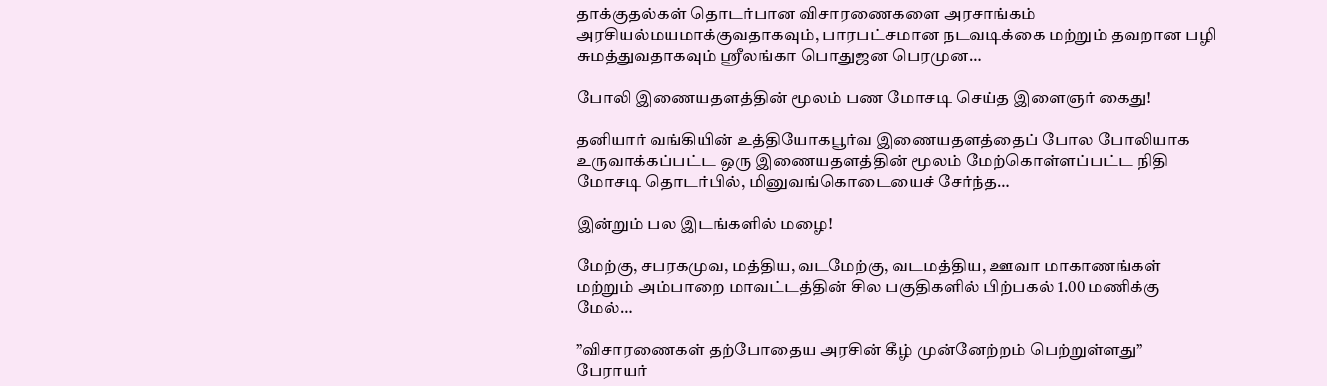தாக்குதல்கள் தொடர்பான விசாரணைகளை அரசாங்கம் அரசியல்மயமாக்குவதாகவும், பாரபட்சமான நடவடிக்கை மற்றும் தவறான பழி சுமத்துவதாகவும் ஸ்ரீலங்கா பொதுஜன பெரமுன…

போலி இணையதளத்தின் மூலம் பண மோசடி செய்த இளைஞர் கைது!

தனியார் வங்கியின் உத்தியோகபூர்வ இணையதளத்தைப் போல போலியாக உருவாக்கப்பட்ட ஒரு இணையதளத்தின் மூலம் மேற்கொள்ளப்பட்ட நிதி மோசடி தொடர்பில், மினுவங்கொடையைச் சேர்ந்த…

இன்றும் பல இடங்களில் மழை!

மேற்கு, சபரகமுவ, மத்திய, வடமேற்கு, வடமத்திய, ஊவா மாகாணங்கள் மற்றும் அம்பாறை மாவட்டத்தின் சில பகுதிகளில் பிற்பகல் 1.00 மணிக்கு மேல்…

”விசாரணைகள் தற்போதைய அரசின் கீழ் முன்னேற்றம் பெற்றுள்ளது” பேராயர்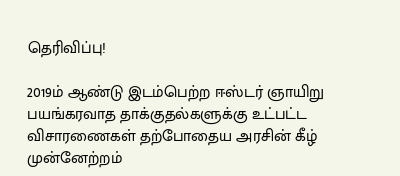தெரிவிப்பு!

2019ம் ஆண்டு இடம்பெற்ற ஈஸ்டர் ஞாயிறு பயங்கரவாத தாக்குதல்களுக்கு உட்பட்ட விசாரணைகள் தற்போதைய அரசின் கீழ் முன்னேற்றம்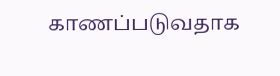காணப்படுவதாக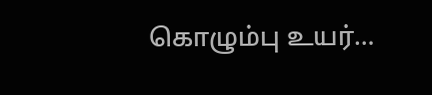கொழும்பு உயர்…